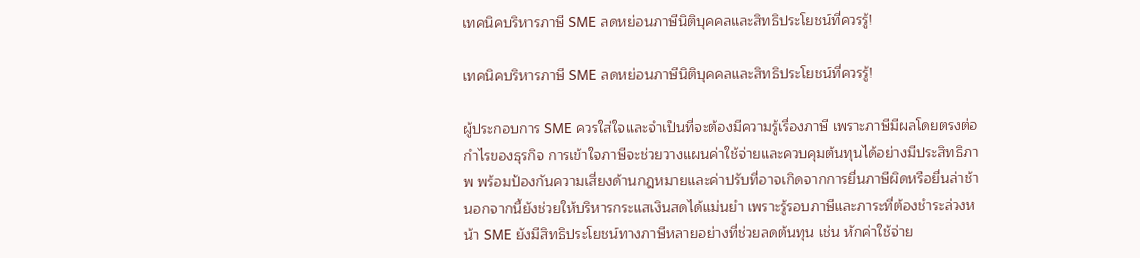เทคนิคบริหารภาษี SME ลดหย่อนภาษีนิติบุคคลและสิทธิประโยชน์ที่ควรรู้!

เทคนิคบริหารภาษี SME ลดหย่อนภาษีนิติบุคคลและสิทธิประโยชน์ที่ควรรู้!

ผู้ประกอบการ SME ควรใส่ใจและจำเป็นที่จะต้องมีความรู้เรื่องภาษี เพราะภาษีมีผลโดยตรงต่อกำไรของธุรกิจ การเข้าใจภาษีจะช่วยวางแผนค่าใช้จ่ายและควบคุมต้นทุนได้อย่างมีประสิทธิภาพ พร้อมป้องกันความเสี่ยงด้านกฎหมายและค่าปรับที่อาจเกิดจากการยื่นภาษีผิดหรือยื่นล่าช้า นอกจากนี้ยังช่วยให้บริหารกระแสเงินสดได้แม่นยำ เพราะรู้รอบภาษีและภาระที่ต้องชำระล่วงหน้า SME ยังมีสิทธิประโยชน์ทางภาษีหลายอย่างที่ช่วยลดต้นทุน เช่น หักค่าใช้จ่าย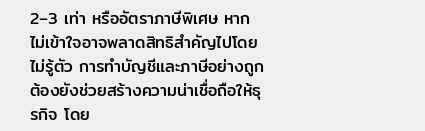2–3 เท่า หรืออัตราภาษีพิเศษ หากไม่เข้าใจอาจพลาดสิทธิสำคัญไปโดยไม่รู้ตัว การทำบัญชีและภาษีอย่างถูกต้องยังช่วยสร้างความน่าเชื่อถือให้ธุรกิจ โดย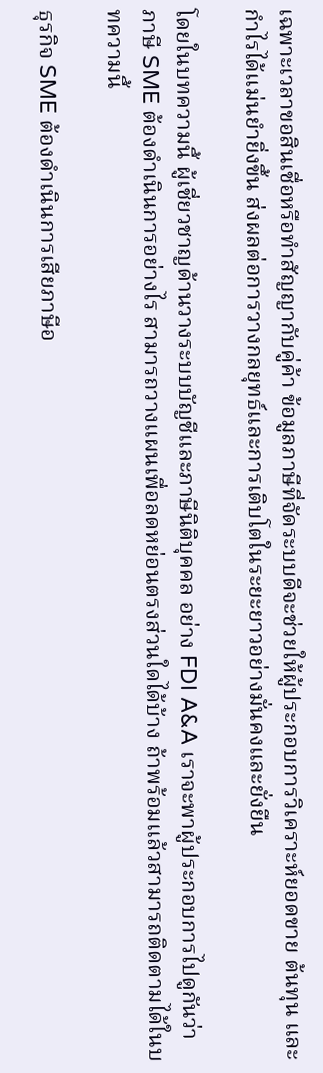เฉพาะเวลาขอสินเชื่อหรือทำสัญญากับคู่ค้า ข้อมูลภาษีที่จัดระบบดีจะช่วยให้ผู้ประกอบการวิเคราะห์ยอดขาย ต้นทุน และกำไรได้แม่นยำยิ่งขึ้น ส่งผลต่อการวางกลยุทธ์และการเติบโตในระยะยาวอย่างมั่นคงและยั่งยืน

โดยในบทความนี้ ผู้เชี่ยวชาญด้านวางระบบบัญชีและภาษีนิติบุคคล อย่าง FDI A&A เราจะพาผู้ประกอบการไปดูกันว่า ภาษี SME ต้องดำเนินการอย่างไร สามารถวางแผนเพื่อลดหย่อนตรงส่วนใดได้บ้าง ถ้าพร้อมเเล้วสามารถติดตามได้ในบทความนี้

ธุรกิจ SME ต้องดำเนินการเสียภาษีอ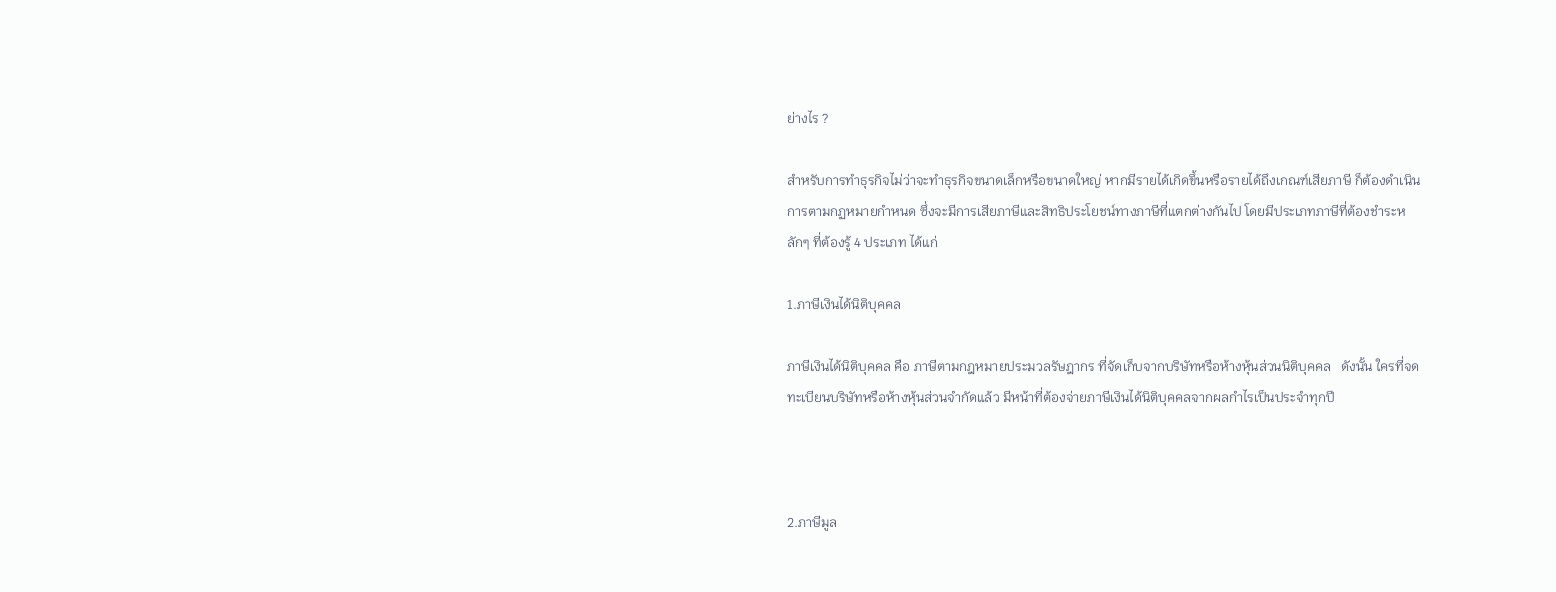ย่างไร ?

สำหรับการทำธุรกิจไม่ว่าจะทำธุรกิจขนาดเล็กหรือขนาดใหญ่ หากมีรายได้เกิดขึ้นหรือรายได้ถึงเกณฑ์เสียภาษี ก็ต้องดำเนินการตามกฏหมายกำหนด ซึ่งจะมีการเสียภาษีและสิทธิประโยชน์ทางภาษีที่แตกต่างกันไป โดยมีประเภทภาษีที่ต้องชำระหลักๆ ที่ต้องรู้ 4 ประเภท ได้แก่

1.ภาษีเงินได้นิติบุคคล

ภาษีเงินได้นิติบุคคล คือ ภาษีตามกฎหมายประมวลรัษฎากร ที่จัดเก็บจากบริษัทหรือห้างหุ้นส่วนนิติบุคคล   ดังนั้น ใครที่จดทะเบียนบริษัทหรือห้างหุ้นส่วนจำกัดแล้ว มีหน้าที่ต้องจ่ายภาษีเงินได้นิติบุคคลจากผลกำไรเป็นประจำทุกปี



2.ภาษีมูล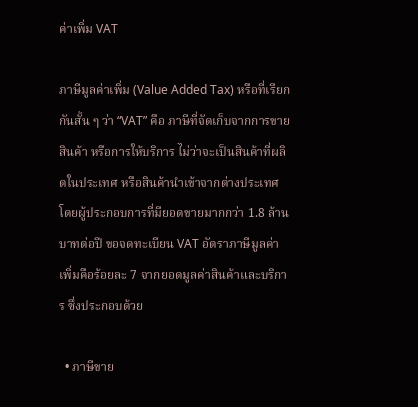ค่าเพิ่ม VAT

ภาษีมูลค่าเพิ่ม (Value Added Tax) หรือที่เรียกกันสั้น ๆ ว่า “VAT” คือ ภาษีที่จัดเก็บจากการขายสินค้า หรือการให้บริการ ไม่ว่าจะเป็นสินค้าที่ผลิตในประเทศ หรือสินค้านำเข้าจากต่างประเทศ   โดยผู้ประกอบการที่มียอดขายมากกว่า 1.8 ล้านบาทต่อปี ขอจดทะเบียน VAT อัตราภาษีมูลค่าเพิ่มคือร้อยละ 7 จากยอดมูลค่าสินค้าและบริการ ซึ่งประกอบด้วย

  • ภาษีขาย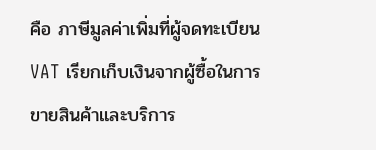คือ ภาษีมูลค่าเพิ่มที่ผู้จดทะเบียน VAT เรียกเก็บเงินจากผู้ซื้อในการขายสินค้าและบริการ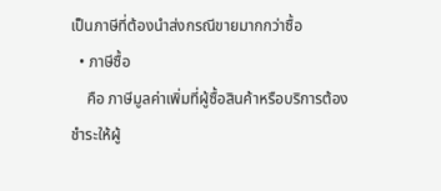เป็นภาษีที่ต้องนำส่งกรณีขายมากกว่าซื้อ
  • ภาษีซื้อ
    คือ ภาษีมูลค่าเพิ่มที่ผู้ซื้อสินค้าหรือบริการต้องชำระให้ผู้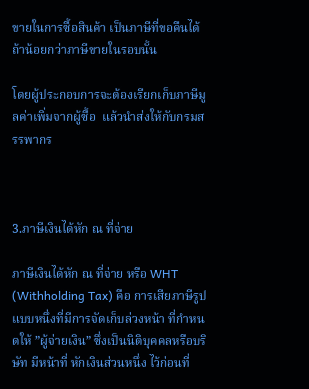ขายในการซื้อสินค้า เป็นภาษีที่ขอคืนได้ถ้าน้อยกว่าภาษีขายในรอบนั้น

โดยผู้ประกอบการจะต้องเรียกเก็บภาษีมูลค่าเพิ่มจากผู้ซื้อ  แล้วนำส่งให้กับกรมสรรพากร



3.ภาษีเงินได้หัก ณ ที่จ่าย

ภาษีเงินได้หัก ณ ที่จ่าย หรือ WHT (Withholding Tax) คือ การเสียภาษีรูปแบบหนึ่งที่มีการจัดเก็บล่วงหน้า ที่กำหนดให้ ”ผู้จ่ายเงิน” ซึ่งเป็นนิติบุคคลหรือบริษัท มีหน้าที่ หักเงินส่วนหนึ่ง ไว้ก่อนที่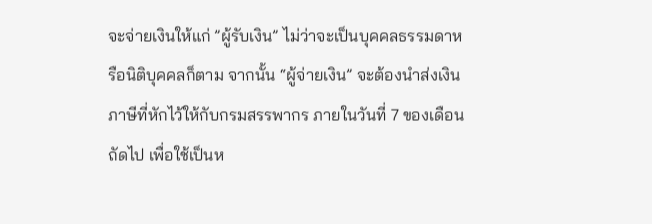จะจ่ายเงินให้แก่ ”ผู้รับเงิน” ไม่ว่าจะเป็นบุคคลธรรมดาหรือนิติบุคคลก็ตาม จากนั้น “ผู้จ่ายเงิน” จะต้องนำส่งเงินภาษีที่หักไว้ให้กับกรมสรรพากร ภายในวันที่ 7 ของเดือนถัดไป เพื่อใช้เป็นห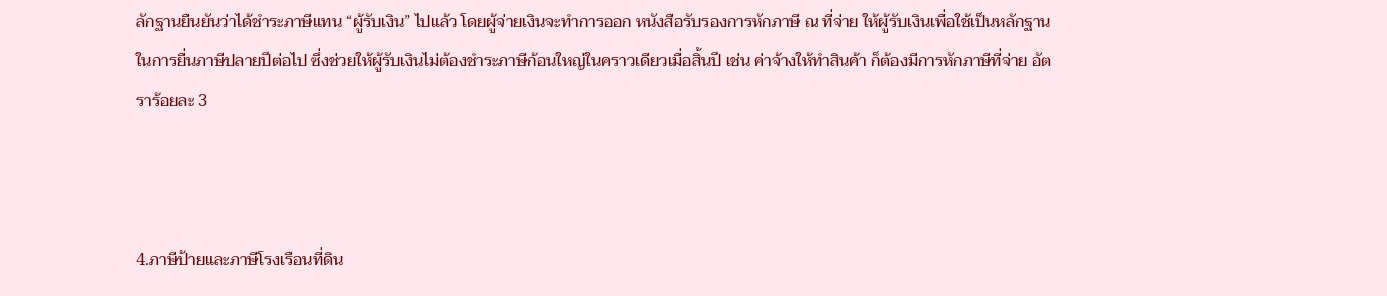ลักฐานยืนยันว่าได้ชำระภาษีแทน “ผู้รับเงิน” ไปแล้ว โดยผู้จ่ายเงินจะทำการออก หนังสือรับรองการหักภาษี ณ ที่จ่าย ให้ผู้รับเงินเพื่อใช้เป็นหลักฐานในการยื่นภาษีปลายปีต่อไป ซึ่งช่วยให้ผู้รับเงินไม่ต้องชำระภาษีก้อนใหญ่ในคราวเดียวเมื่อสิ้นปี เช่น ค่าจ้างให้ทำสินค้า ก็ต้องมีการหักภาษีที่จ่าย อัตราร้อยละ 3



4.ภาษีป้ายและภาษีโรงเรือนที่ดิน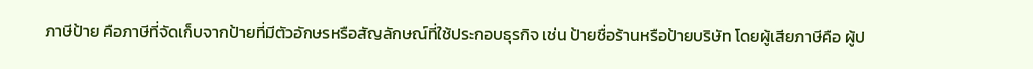ภาษีป้าย คือภาษีที่จัดเก็บจากป้ายที่มีตัวอักษรหรือสัญลักษณ์ที่ใช้ประกอบธุรกิจ เช่น ป้ายชื่อร้านหรือป้ายบริษัท โดยผู้เสียภาษีคือ ผู้ป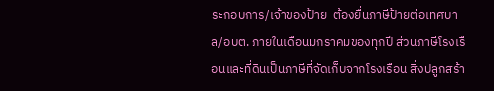ระกอบการ/เจ้าของป้าย  ต้องยื่นภาษีป้ายต่อเทศบาล/อบต. ภายในเดือนมกราคมของทุกปี ส่วนภาษีโรงเรือนและที่ดินเป็นภาษีที่จัดเก็บจากโรงเรือน สิ่งปลูกสร้า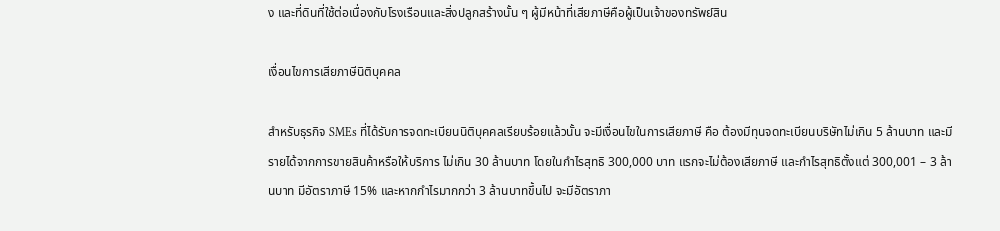ง และที่ดินที่ใช้ต่อเนื่องกับโรงเรือนและสิ่งปลูกสร้างนั้น ๆ ผู้มีหน้าที่เสียภาษีคือผู้เป็นเจ้าของทรัพย์สิน

เงื่อนไขการเสียภาษีนิติบุคคล

สำหรับธุรกิจ SMEs ที่ได้รับการจดทะเบียนนิติบุคคลเรียบร้อยแล้วนั้น จะมีเงื่อนไขในการเสียภาษี คือ ต้องมีทุนจดทะเบียนบริษัทไม่เกิน 5 ล้านบาท และมีรายได้จากการขายสินค้าหรือให้บริการ ไม่เกิน 30 ล้านบาท โดยในกำไรสุทธิ 300,000 บาท แรกจะไม่ต้องเสียภาษี และกำไรสุทธิตั้งแต่ 300,001 – 3 ล้านบาท มีอัตราภาษี 15% และหากกำไรมากกว่า 3 ล้านบาทขึ้นไป จะมีอัตราภา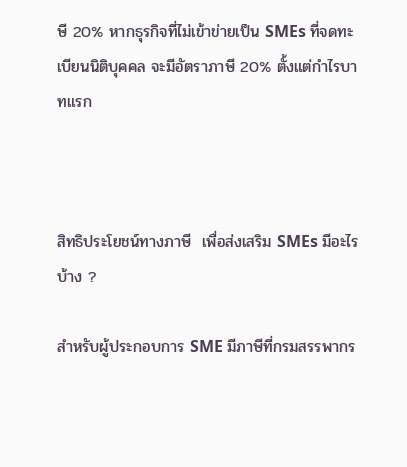ษี 20% หากธุรกิจที่ไม่เข้าข่ายเป็น SMEs ที่จดทะเบียนนิติบุคคล จะมีอัตราภาษี 20% ตั้งแต่กำไรบาทแรก



สิทธิประโยชน์ทางภาษี  เพื่อส่งเสริม SMEs มีอะไรบ้าง ?

สำหรับผู้ประกอบการ SME มีภาษีที่กรมสรรพากร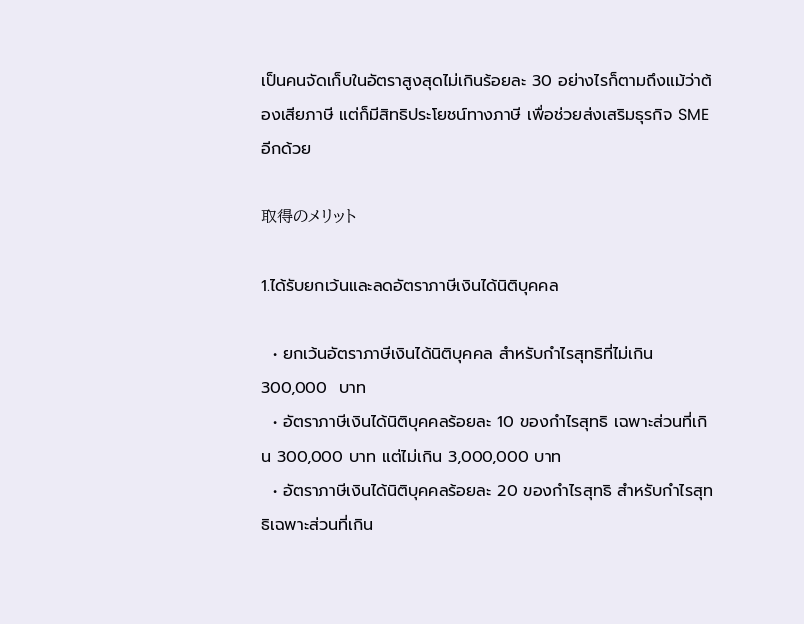เป็นคนจัดเก็บในอัตราสูงสุดไม่เกินร้อยละ 30 อย่างไรก็ตามถึงแม้ว่าต้องเสียภาษี แต่ก็มีสิทธิประโยชน์ทางภาษี เพื่อช่วยส่งเสริมธุรกิจ SME อีกด้วย

取得のメリット

1.ได้รับยกเว้นและลดอัตราภาษีเงินได้นิติบุคคล

  • ยกเว้นอัตราภาษีเงินได้นิติบุคคล สำหรับกำไรสุทธิที่ไม่เกิน 300,000  บาท
  • อัตราภาษีเงินได้นิติบุคคลร้อยละ 10 ของกําไรสุทธิ เฉพาะส่วนที่เกิน 300,000 บาท แต่ไม่เกิน 3,000,000 บาท
  • อัตราภาษีเงินได้นิติบุคคลร้อยละ 20 ของกําไรสุทธิ สําหรับกําไรสุทธิเฉพาะส่วนที่เกิน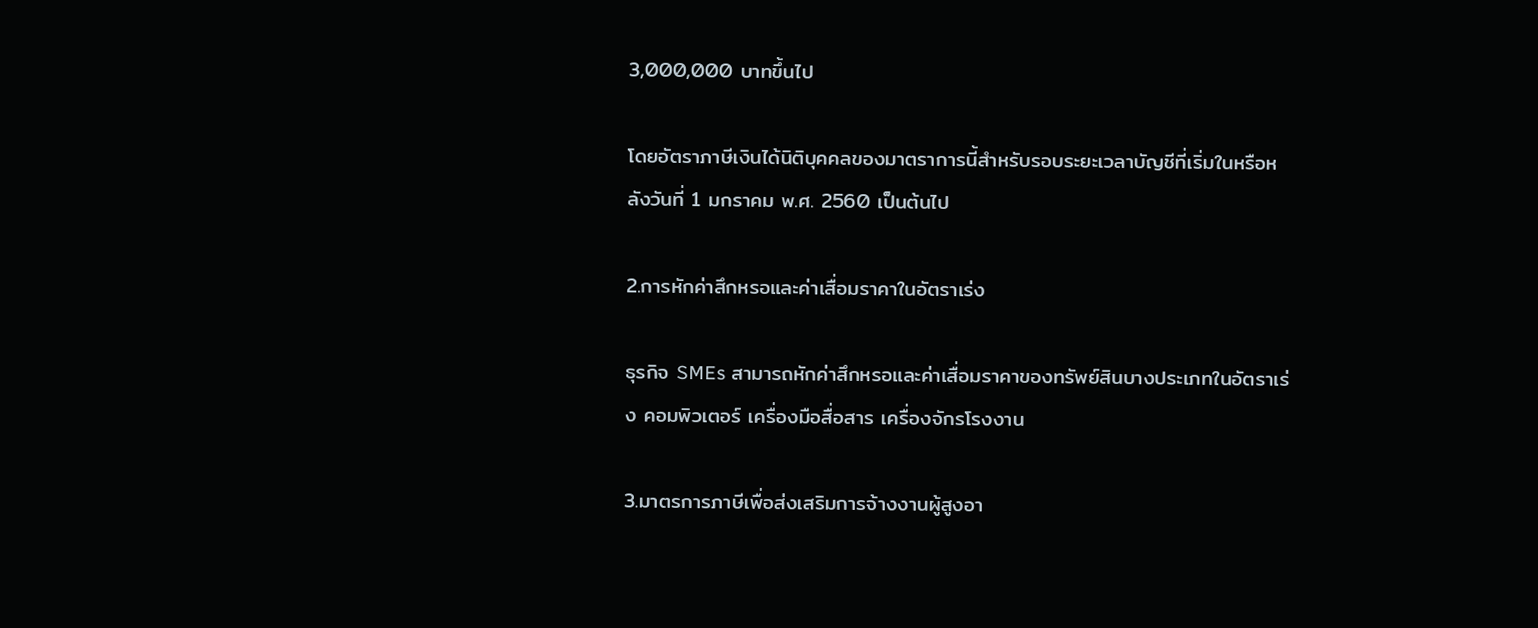3,000,000 บาทขึ้นไป

โดยอัตราภาษีเงินได้นิติบุคคลของมาตราการนี้สําหรับรอบระยะเวลาบัญชีที่เริ่มในหรือหลังวันที่ 1 มกราคม พ.ศ. 2560 เป็นต้นไป

2.การหักค่าสึกหรอและค่าเสื่อมราคาในอัตราเร่ง

ธุรกิจ SMEs สามารถหักค่าสึกหรอและค่าเสื่อมราคาของทรัพย์สินบางประเภทในอัตราเร่ง คอมพิวเตอร์ เครื่องมือสื่อสาร เครื่องจักรโรงงาน

3.มาตรการภาษีเพื่อส่งเสริมการจ้างงานผู้สูงอา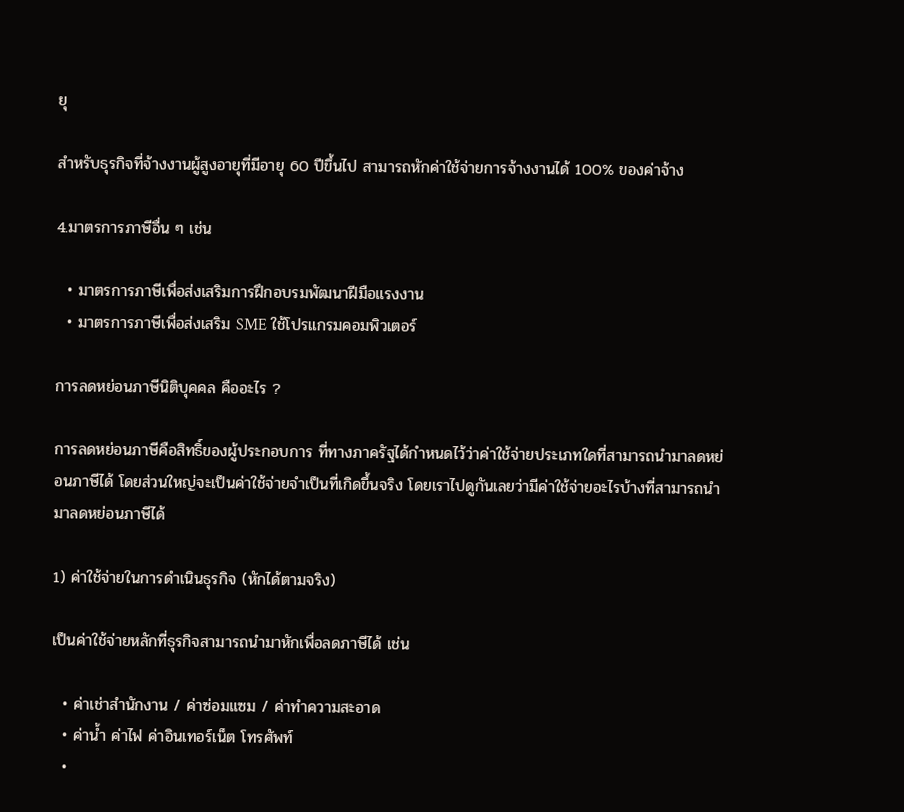ยุ

สำหรับธุรกิจที่จ้างงานผู้สูงอายุที่มีอายุ 60 ปีขึ้นไป สามารถหักค่าใช้จ่ายการจ้างงานได้ 100% ของค่าจ้าง

4.มาตรการภาษีอื่น ๆ เช่น

  • มาตรการภาษีเพื่อส่งเสริมการฝึกอบรมพัฒนาฝีมือแรงงาน
  • มาตรการภาษีเพื่อส่งเสริม SME ใช้โปรแกรมคอมพิวเตอร์

การลดหย่อนภาษีนิติบุคคล คืออะไร ?

การลดหย่อนภาษีคือสิทธิ์ของผู้ประกอบการ ที่ทางภาครัฐได้กำหนดไว้ว่าค่าใช้จ่ายประเภทใดที่สามารถนำมาลดหย่อนภาษีได้ โดยส่วนใหญ่จะเป็นค่าใช้จ่ายจำเป็นที่เกิดขึ้นจริง โดยเราไปดูกันเลยว่ามีค่าใช้จ่ายอะไรบ้างที่สามารถนำมาลดหย่อนภาษีได้

1) ค่าใช้จ่ายในการดำเนินธุรกิจ (หักได้ตามจริง)

เป็นค่าใช้จ่ายหลักที่ธุรกิจสามารถนำมาหักเพื่อลดภาษีได้ เช่น

  • ค่าเช่าสำนักงาน / ค่าซ่อมแซม / ค่าทำความสะอาด
  • ค่าน้ำ ค่าไฟ ค่าอินเทอร์เน็ต โทรศัพท์
  •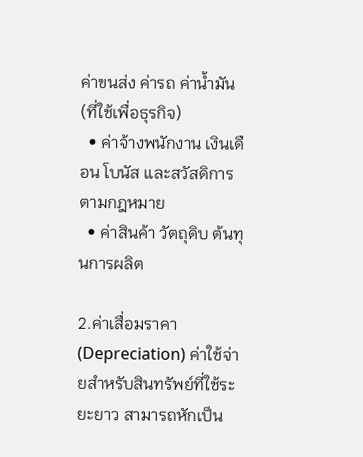ค่าขนส่ง ค่ารถ ค่าน้ำมัน (ที่ใช้เพื่อธุรกิจ)
  • ค่าจ้างพนักงาน เงินเดือน โบนัส และสวัสดิการตามกฎหมาย
  • ค่าสินค้า วัตถุดิบ ต้นทุนการผลิต

2.ค่าเสื่อมราคา (Depreciation) ค่าใช้จ่ายสำหรับสินทรัพย์ที่ใช้ระยะยาว สามารถหักเป็น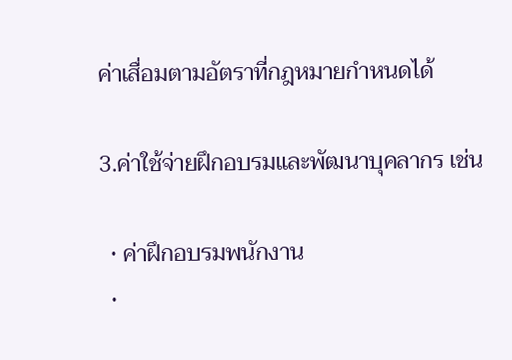ค่าเสื่อมตามอัตราที่กฎหมายกำหนดได้

3.ค่าใช้จ่ายฝึกอบรมและพัฒนาบุคลากร เช่น

  • ค่าฝึกอบรมพนักงาน
  •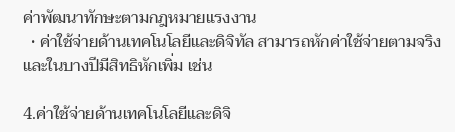ค่าพัฒนาทักษะตามกฎหมายแรงงาน
  • ค่าใช้จ่ายด้านเทคโนโลยีและดิจิทัล สามารถหักค่าใช้จ่ายตามจริง และในบางปีมีสิทธิหักเพิ่ม เช่น

4.ค่าใช้จ่ายด้านเทคโนโลยีและดิจิ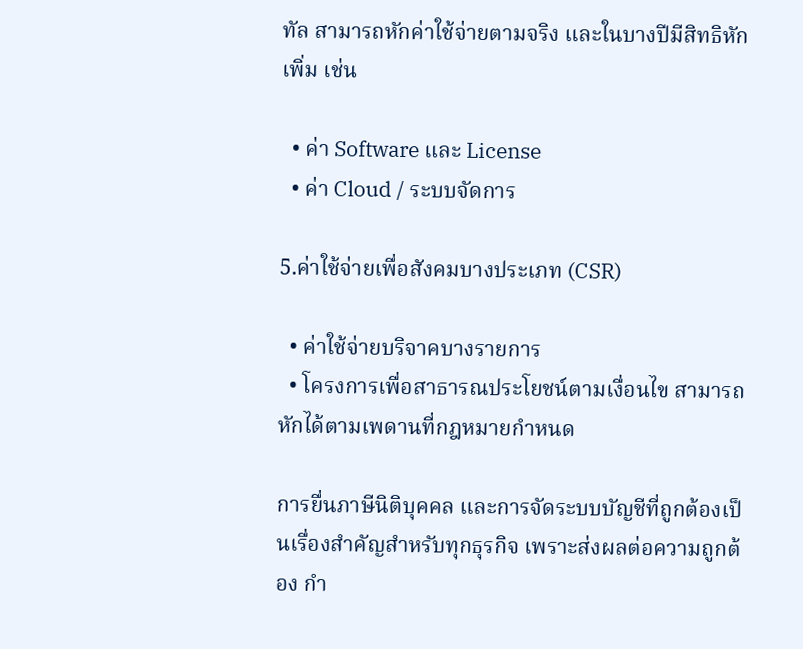ทัล สามารถหักค่าใช้จ่ายตามจริง และในบางปีมีสิทธิหักเพิ่ม เช่น

  • ค่า Software และ License
  • ค่า Cloud / ระบบจัดการ

5.ค่าใช้จ่ายเพื่อสังคมบางประเภท (CSR)

  • ค่าใช้จ่ายบริจาคบางรายการ
  • โครงการเพื่อสาธารณประโยชน์ตามเงื่อนไข สามารถหักได้ตามเพดานที่กฎหมายกำหนด

การยื่นภาษีนิติบุคคล และการจัดระบบบัญชีที่ถูกต้องเป็นเรื่องสำคัญสำหรับทุกธุรกิจ เพราะส่งผลต่อความถูกต้อง กำ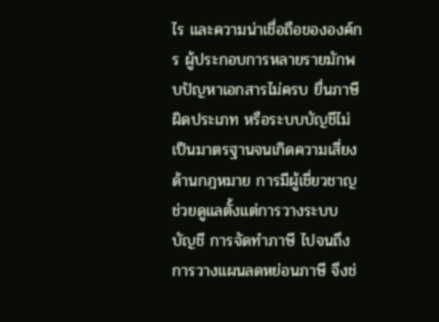ไร และความน่าเชื่อถือขององค์กร ผู้ประกอบการหลายรายมักพบปัญหาเอกสารไม่ครบ ยื่นภาษีผิดประเภท หรือระบบบัญชีไม่เป็นมาตรฐานจนเกิดความเสี่ยงด้านกฎหมาย การมีผู้เชี่ยวชาญช่วยดูแลตั้งแต่การวางระบบบัญชี การจัดทำภาษี ไปจนถึงการวางแผนลดหย่อนภาษี จึงช่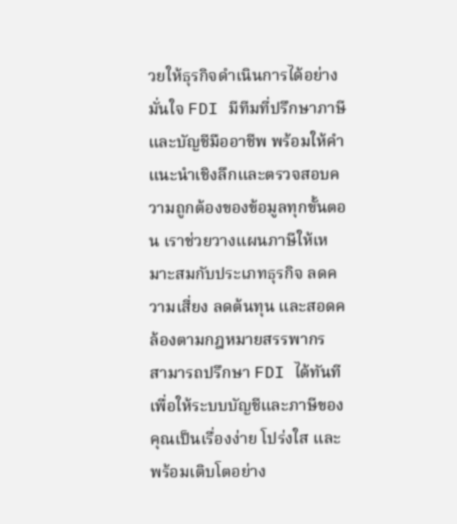วยให้ธุรกิจดำเนินการได้อย่างมั่นใจ FDI มีทีมที่ปรึกษาภาษีและบัญชีมืออาชีพ พร้อมให้คำแนะนำเชิงลึกและตรวจสอบความถูกต้องของข้อมูลทุกขั้นตอน เราช่วยวางแผนภาษีให้เหมาะสมกับประเภทธุรกิจ ลดความเสี่ยง ลดต้นทุน และสอดคล้องตามกฎหมายสรรพากร สามารถปรึกษา FDI ได้ทันที เพื่อให้ระบบบัญชีและภาษีของคุณเป็นเรื่องง่าย โปร่งใส และพร้อมเติบโตอย่าง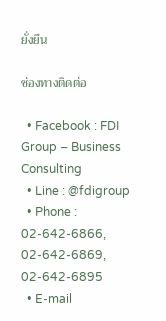ยั่งยืน

ช่องทางติดต่อ

  • Facebook : FDI Group – Business Consulting
  • Line : @fdigroup
  • Phone : 02-642-6866, 02-642-6869, 02-642-6895
  • E-mail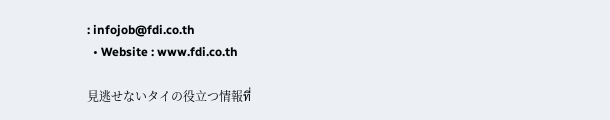: infojob@fdi.co.th
  • Website : www.fdi.co.th

見逃せないタイの役立つ情報ที่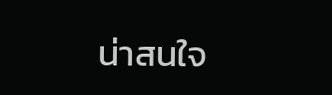น่าสนใจ